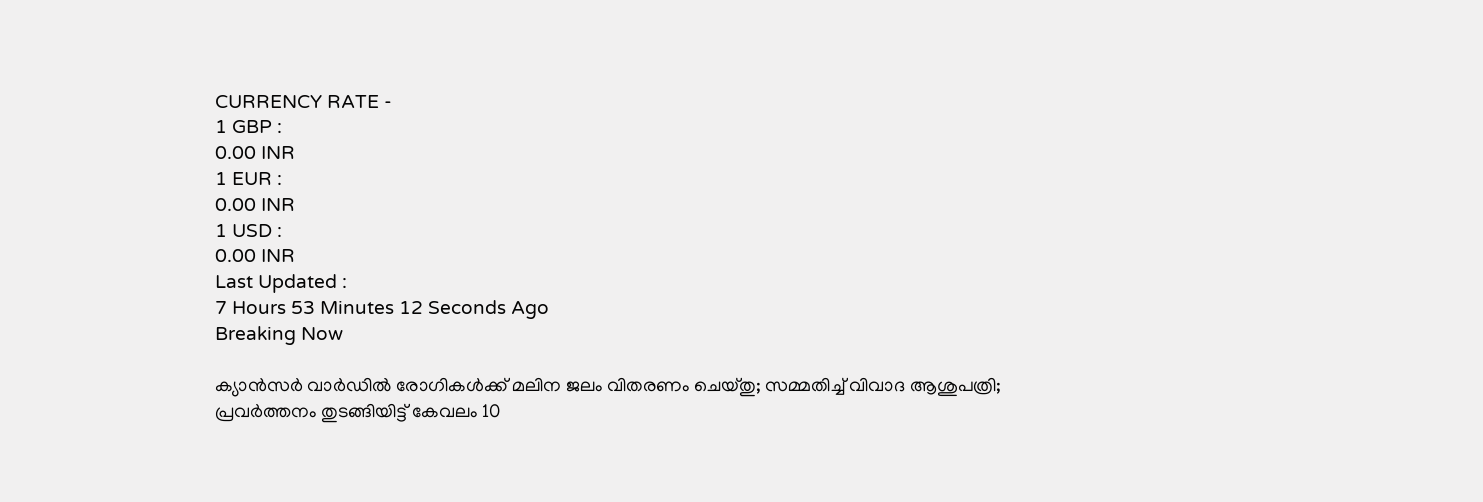CURRENCY RATE -
1 GBP :
0.00 INR
1 EUR :
0.00 INR
1 USD :
0.00 INR
Last Updated :
7 Hours 53 Minutes 12 Seconds Ago
Breaking Now

ക്യാന്‍സര്‍ വാര്‍ഡില്‍ രോഗികള്‍ക്ക് മലിന ജലം വിതരണം ചെയ്തു; സമ്മതിച്ച് വിവാദ ആശുപത്രി; പ്രവര്‍ത്തനം തുടങ്ങിയിട്ട് കേവലം 10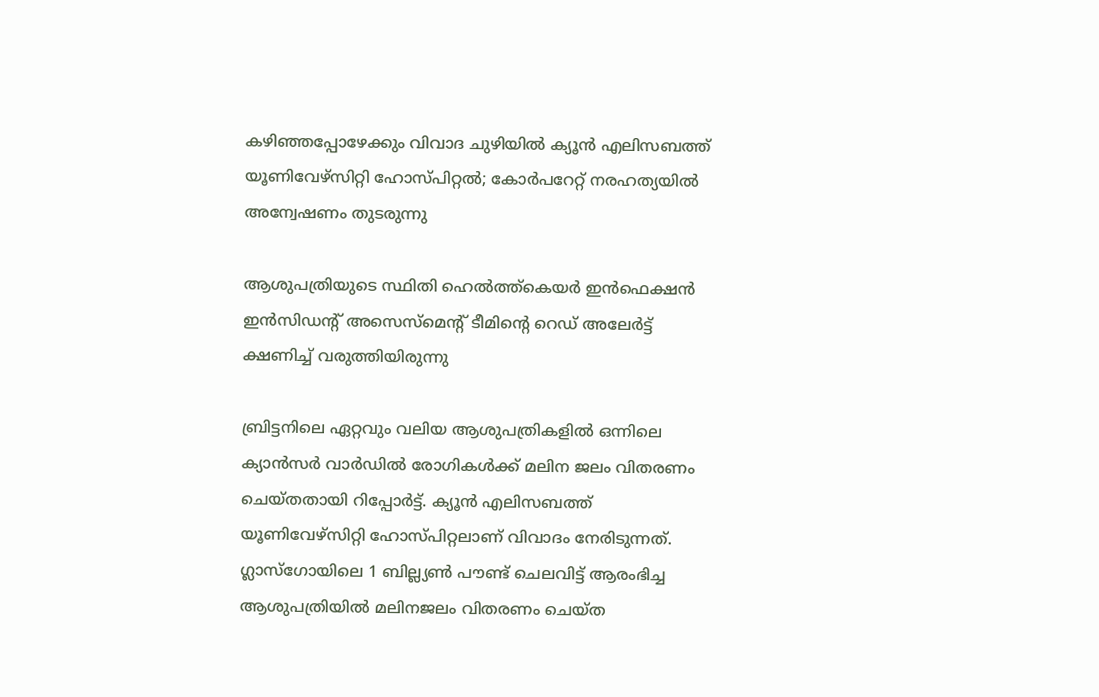കഴിഞ്ഞപ്പോഴേക്കും വിവാദ ചുഴിയില്‍ ക്യൂന്‍ എലിസബത്ത് യൂണിവേഴ്‌സിറ്റി ഹോസ്പിറ്റല്‍; കോര്‍പറേറ്റ് നരഹത്യയില്‍ അന്വേഷണം തുടരുന്നു

ആശുപത്രിയുടെ സ്ഥിതി ഹെല്‍ത്ത്‌കെയര്‍ ഇന്‍ഫെക്ഷന്‍ ഇന്‍സിഡന്റ് അസെസ്‌മെന്റ് ടീമിന്റെ റെഡ് അലേര്‍ട്ട് ക്ഷണിച്ച് വരുത്തിയിരുന്നു

ബ്രിട്ടനിലെ ഏറ്റവും വലിയ ആശുപത്രികളില്‍ ഒന്നിലെ ക്യാന്‍സര്‍ വാര്‍ഡില്‍ രോഗികള്‍ക്ക് മലിന ജലം വിതരണം ചെയ്തതായി റിപ്പോര്‍ട്ട്. ക്യൂന്‍ എലിസബത്ത് യൂണിവേഴ്‌സിറ്റി ഹോസ്പിറ്റലാണ് വിവാദം നേരിടുന്നത്. ഗ്ലാസ്‌ഗോയിലെ 1 ബില്ല്യണ്‍ പൗണ്ട് ചെലവിട്ട് ആരംഭിച്ച ആശുപത്രിയില്‍ മലിനജലം വിതരണം ചെയ്ത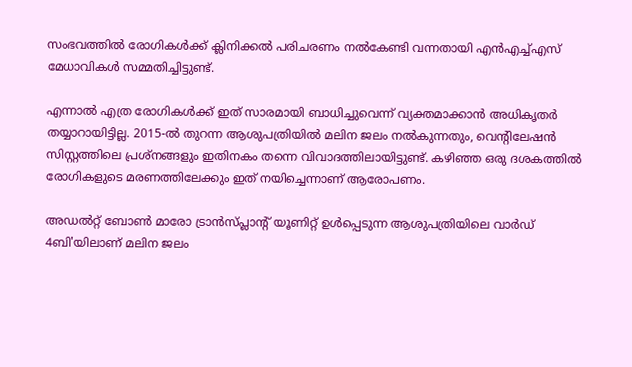സംഭവത്തില്‍ രോഗികള്‍ക്ക് ക്ലിനിക്കല്‍ പരിചരണം നല്‍കേണ്ടി വന്നതായി എന്‍എച്ച്എസ് മേധാവികള്‍ സമ്മതിച്ചിട്ടുണ്ട്.

എന്നാല്‍ എത്ര രോഗികള്‍ക്ക് ഇത് സാരമായി ബാധിച്ചുവെന്ന് വ്യക്തമാക്കാന്‍ അധികൃതര്‍ തയ്യാറായിട്ടില്ല. 2015-ല്‍ തുറന്ന ആശുപത്രിയില്‍ മലിന ജലം നല്‍കുന്നതും, വെന്റിലേഷന്‍ സിസ്റ്റത്തിലെ പ്രശ്‌നങ്ങളും ഇതിനകം തന്നെ വിവാദത്തിലായിട്ടുണ്ട്. കഴിഞ്ഞ ഒരു ദശകത്തില്‍ രോഗികളുടെ മരണത്തിലേക്കും ഇത് നയിച്ചെന്നാണ് ആരോപണം.

അഡല്‍റ്റ് ബോണ്‍ മാരോ ട്രാന്‍സ്പ്ലാന്റ് യൂണിറ്റ് ഉള്‍പ്പെടുന്ന ആശുപത്രിയിലെ വാര്‍ഡ് 4ബി'യിലാണ് മലിന ജലം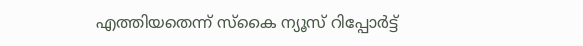എത്തിയതെന്ന് സ്‌കൈ ന്യൂസ് റിപ്പോര്‍ട്ട്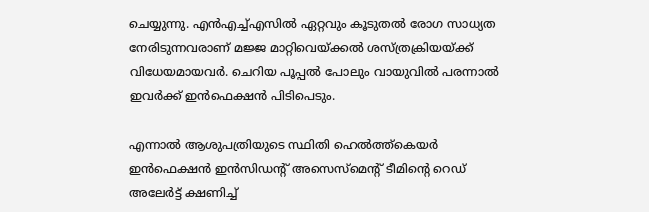ചെയ്യുന്നു. എന്‍എച്ച്എസില്‍ ഏറ്റവും കൂടുതല്‍ രോഗ സാധ്യത നേരിടുന്നവരാണ് മജ്ജ മാറ്റിവെയ്ക്കല്‍ ശസ്ത്രക്രിയയ്ക്ക് വിധേയമായവര്‍. ചെറിയ പൂപ്പല്‍ പോലും വായുവില്‍ പരന്നാല്‍ ഇവര്‍ക്ക് ഇന്‍ഫെക്ഷന്‍ പിടിപെടും.

എന്നാല്‍ ആശുപത്രിയുടെ സ്ഥിതി ഹെല്‍ത്ത്‌കെയര്‍ ഇന്‍ഫെക്ഷന്‍ ഇന്‍സിഡന്റ് അസെസ്‌മെന്റ് ടീമിന്റെ റെഡ് അലേര്‍ട്ട് ക്ഷണിച്ച്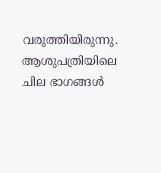വരുത്തിയിരുന്നു. ആശുപത്രിയിലെ ചില ഭാഗങ്ങള്‍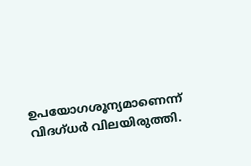ഉപയോഗശൂന്യമാണെന്ന് വിദഗ്ധര്‍ വിലയിരുത്തി.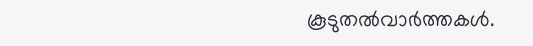കൂടുതല്‍വാര്‍ത്തകള്‍.